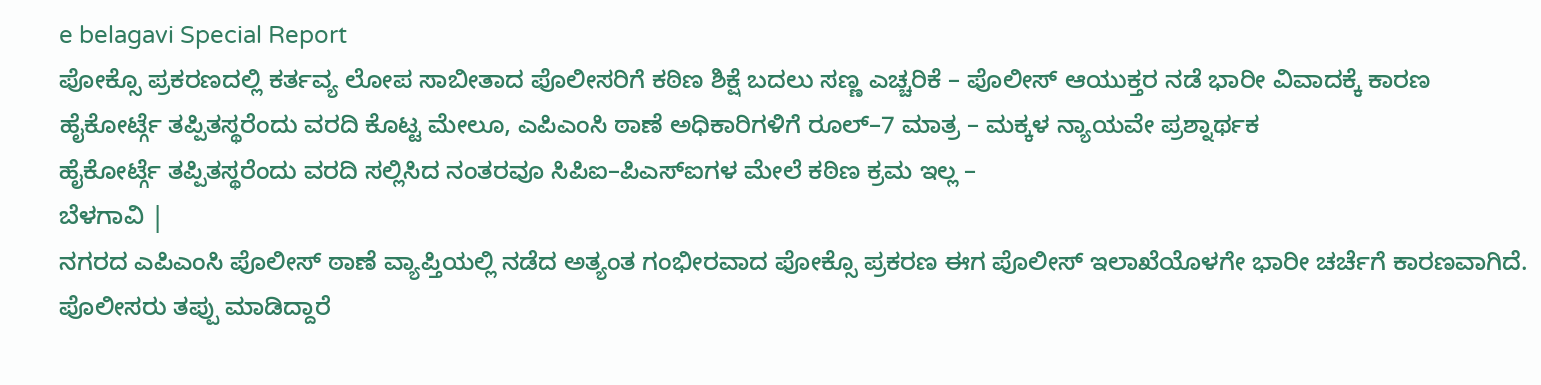e belagavi Special Report
ಪೋಕ್ಸೊ ಪ್ರಕರಣದಲ್ಲಿ ಕರ್ತವ್ಯ ಲೋಪ ಸಾಬೀತಾದ ಪೊಲೀಸರಿಗೆ ಕಠಿಣ ಶಿಕ್ಷೆ ಬದಲು ಸಣ್ಣ ಎಚ್ಚರಿಕೆ – ಪೊಲೀಸ್ ಆಯುಕ್ತರ ನಡೆ ಭಾರೀ ವಿವಾದಕ್ಕೆ ಕಾರಣ
ಹೈಕೋರ್ಟ್ಗೆ ತಪ್ಪಿತಸ್ಥರೆಂದು ವರದಿ ಕೊಟ್ಟ ಮೇಲೂ, ಎಪಿಎಂಸಿ ಠಾಣೆ ಅಧಿಕಾರಿಗಳಿಗೆ ರೂಲ್–7 ಮಾತ್ರ – ಮಕ್ಕಳ ನ್ಯಾಯವೇ ಪ್ರಶ್ನಾರ್ಥಕ
ಹೈಕೋರ್ಟ್ಗೆ ತಪ್ಪಿತಸ್ಥರೆಂದು ವರದಿ ಸಲ್ಲಿಸಿದ ನಂತರವೂ ಸಿಪಿಐ–ಪಿಎಸ್ಐಗಳ ಮೇಲೆ ಕಠಿಣ ಕ್ರಮ ಇಲ್ಲ –
ಬೆಳಗಾವಿ |
ನಗರದ ಎಪಿಎಂಸಿ ಪೊಲೀಸ್ ಠಾಣೆ ವ್ಯಾಪ್ತಿಯಲ್ಲಿ ನಡೆದ ಅತ್ಯಂತ ಗಂಭೀರವಾದ ಪೋಕ್ಸೊ ಪ್ರಕರಣ ಈಗ ಪೊಲೀಸ್ ಇಲಾಖೆಯೊಳಗೇ ಭಾರೀ ಚರ್ಚೆಗೆ ಕಾರಣವಾಗಿದೆ.
ಪೊಲೀಸರು ತಪ್ಪು ಮಾಡಿದ್ದಾರೆ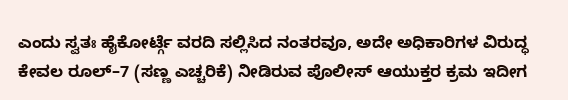ಎಂದು ಸ್ವತಃ ಹೈಕೋರ್ಟ್ಗೆ ವರದಿ ಸಲ್ಲಿಸಿದ ನಂತರವೂ, ಅದೇ ಅಧಿಕಾರಿಗಳ ವಿರುದ್ಧ ಕೇವಲ ರೂಲ್–7 (ಸಣ್ಣ ಎಚ್ಚರಿಕೆ) ನೀಡಿರುವ ಪೊಲೀಸ್ ಆಯುಕ್ತರ ಕ್ರಮ ಇದೀಗ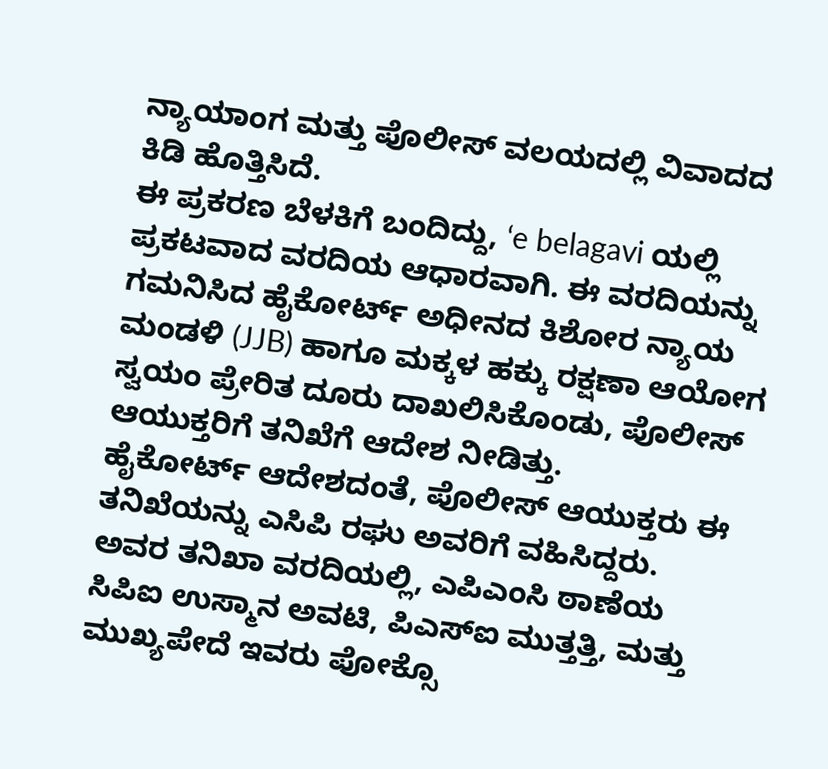ನ್ಯಾಯಾಂಗ ಮತ್ತು ಪೊಲೀಸ್ ವಲಯದಲ್ಲಿ ವಿವಾದದ ಕಿಡಿ ಹೊತ್ತಿಸಿದೆ.
ಈ ಪ್ರಕರಣ ಬೆಳಕಿಗೆ ಬಂದಿದ್ದು, ‘e belagavi ಯಲ್ಲಿ ಪ್ರಕಟವಾದ ವರದಿಯ ಆಧಾರವಾಗಿ. ಈ ವರದಿಯನ್ನು ಗಮನಿಸಿದ ಹೈಕೋರ್ಟ್ ಅಧೀನದ ಕಿಶೋರ ನ್ಯಾಯ ಮಂಡಳಿ (JJB) ಹಾಗೂ ಮಕ್ಕಳ ಹಕ್ಕು ರಕ್ಷಣಾ ಆಯೋಗ ಸ್ವಯಂ ಪ್ರೇರಿತ ದೂರು ದಾಖಲಿಸಿಕೊಂಡು, ಪೊಲೀಸ್ ಆಯುಕ್ತರಿಗೆ ತನಿಖೆಗೆ ಆದೇಶ ನೀಡಿತ್ತು.
ಹೈಕೋರ್ಟ್ ಆದೇಶದಂತೆ, ಪೊಲೀಸ್ ಆಯುಕ್ತರು ಈ ತನಿಖೆಯನ್ನು ಎಸಿಪಿ ರಘು ಅವರಿಗೆ ವಹಿಸಿದ್ದರು.
ಅವರ ತನಿಖಾ ವರದಿಯಲ್ಲಿ, ಎಪಿಎಂಸಿ ಠಾಣೆಯ ಸಿಪಿಐ ಉಸ್ಮಾನ ಅವಟಿ, ಪಿಎಸ್ಐ ಮುತ್ತತ್ತಿ, ಮತ್ತು ಮುಖ್ಯಪೇದೆ ಇವರು ಪೋಕ್ಸೊ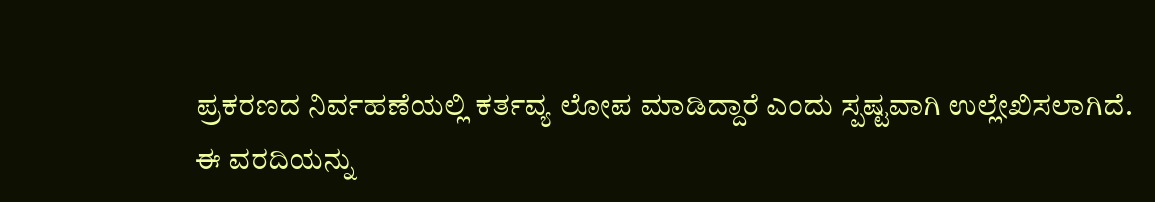ಪ್ರಕರಣದ ನಿರ್ವಹಣೆಯಲ್ಲಿ ಕರ್ತವ್ಯ ಲೋಪ ಮಾಡಿದ್ದಾರೆ ಎಂದು ಸ್ಪಷ್ಟವಾಗಿ ಉಲ್ಲೇಖಿಸಲಾಗಿದೆ.
ಈ ವರದಿಯನ್ನು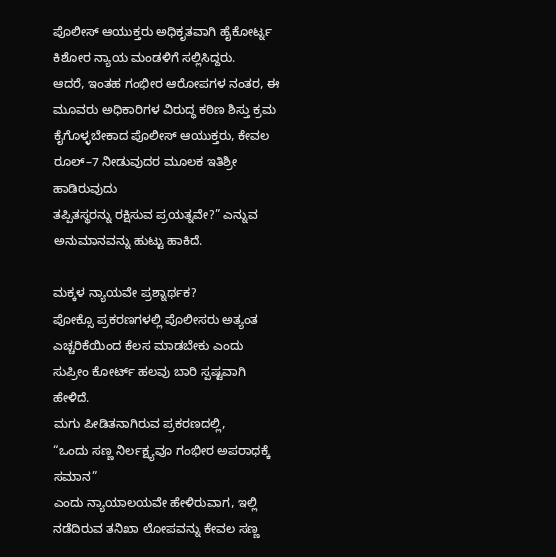ಪೊಲೀಸ್ ಆಯುಕ್ತರು ಅಧಿಕೃತವಾಗಿ ಹೈಕೋರ್ಟ್ನ ಕಿಶೋರ ನ್ಯಾಯ ಮಂಡಳಿಗೆ ಸಲ್ಲಿಸಿದ್ದರು.
ಆದರೆ, ಇಂತಹ ಗಂಭೀರ ಆರೋಪಗಳ ನಂತರ, ಈ ಮೂವರು ಅಧಿಕಾರಿಗಳ ವಿರುದ್ಧ ಕಠಿಣ ಶಿಸ್ತು ಕ್ರಮ ಕೈಗೊಳ್ಳಬೇಕಾದ ಪೊಲೀಸ್ ಆಯುಕ್ತರು, ಕೇವಲ ರೂಲ್–7 ನೀಡುವುದರ ಮೂಲಕ ಇತಿಶ್ರೀ ಹಾಡಿರುವುದು
ತಪ್ಪಿತಸ್ಥರನ್ನು ರಕ್ಷಿಸುವ ಪ್ರಯತ್ನವೇ?” ಎನ್ನುವ ಅನುಮಾನವನ್ನು ಹುಟ್ಟು ಹಾಕಿದೆ.

ಮಕ್ಕಳ ನ್ಯಾಯವೇ ಪ್ರಶ್ನಾರ್ಥಕ?
ಪೋಕ್ಸೊ ಪ್ರಕರಣಗಳಲ್ಲಿ ಪೊಲೀಸರು ಅತ್ಯಂತ ಎಚ್ಚರಿಕೆಯಿಂದ ಕೆಲಸ ಮಾಡಬೇಕು ಎಂದು ಸುಪ್ರೀಂ ಕೋರ್ಟ್ ಹಲವು ಬಾರಿ ಸ್ಪಷ್ಟವಾಗಿ ಹೇಳಿದೆ.
ಮಗು ಪೀಡಿತನಾಗಿರುವ ಪ್ರಕರಣದಲ್ಲಿ,
“ಒಂದು ಸಣ್ಣ ನಿರ್ಲಕ್ಷ್ಯವೂ ಗಂಭೀರ ಅಪರಾಧಕ್ಕೆ ಸಮಾನ”
ಎಂದು ನ್ಯಾಯಾಲಯವೇ ಹೇಳಿರುವಾಗ, ಇಲ್ಲಿ ನಡೆದಿರುವ ತನಿಖಾ ಲೋಪವನ್ನು ಕೇವಲ ಸಣ್ಣ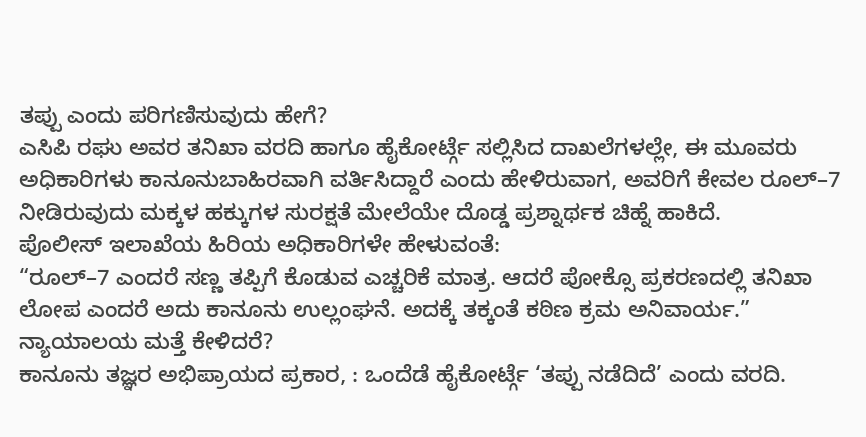ತಪ್ಪು ಎಂದು ಪರಿಗಣಿಸುವುದು ಹೇಗೆ?
ಎಸಿಪಿ ರಘು ಅವರ ತನಿಖಾ ವರದಿ ಹಾಗೂ ಹೈಕೋರ್ಟ್ಗೆ ಸಲ್ಲಿಸಿದ ದಾಖಲೆಗಳಲ್ಲೇ, ಈ ಮೂವರು ಅಧಿಕಾರಿಗಳು ಕಾನೂನುಬಾಹಿರವಾಗಿ ವರ್ತಿಸಿದ್ದಾರೆ ಎಂದು ಹೇಳಿರುವಾಗ, ಅವರಿಗೆ ಕೇವಲ ರೂಲ್–7 ನೀಡಿರುವುದು ಮಕ್ಕಳ ಹಕ್ಕುಗಳ ಸುರಕ್ಷತೆ ಮೇಲೆಯೇ ದೊಡ್ಡ ಪ್ರಶ್ನಾರ್ಥಕ ಚಿಹ್ನೆ ಹಾಕಿದೆ.
ಪೊಲೀಸ್ ಇಲಾಖೆಯ ಹಿರಿಯ ಅಧಿಕಾರಿಗಳೇ ಹೇಳುವಂತೆ:
“ರೂಲ್–7 ಎಂದರೆ ಸಣ್ಣ ತಪ್ಪಿಗೆ ಕೊಡುವ ಎಚ್ಚರಿಕೆ ಮಾತ್ರ. ಆದರೆ ಪೋಕ್ಸೊ ಪ್ರಕರಣದಲ್ಲಿ ತನಿಖಾ ಲೋಪ ಎಂದರೆ ಅದು ಕಾನೂನು ಉಲ್ಲಂಘನೆ. ಅದಕ್ಕೆ ತಕ್ಕಂತೆ ಕಠಿಣ ಕ್ರಮ ಅನಿವಾರ್ಯ.”
ನ್ಯಾಯಾಲಯ ಮತ್ತೆ ಕೇಳಿದರೆ?
ಕಾನೂನು ತಜ್ಞರ ಅಭಿಪ್ರಾಯದ ಪ್ರಕಾರ, : ಒಂದೆಡೆ ಹೈಕೋರ್ಟ್ಗೆ ‘ತಪ್ಪು ನಡೆದಿದೆ’ ಎಂದು ವರದಿ.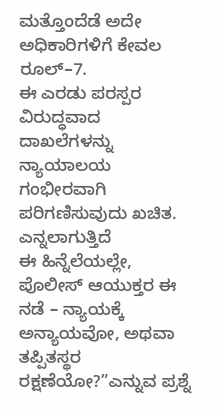ಮತ್ತೊಂದೆಡೆ ಅದೇ ಅಧಿಕಾರಿಗಳಿಗೆ ಕೇವಲ ರೂಲ್–7.
ಈ ಎರಡು ಪರಸ್ಪರ ವಿರುದ್ಧವಾದ ದಾಖಲೆಗಳನ್ನು ನ್ಯಾಯಾಲಯ ಗಂಭೀರವಾಗಿ ಪರಿಗಣಿಸುವುದು ಖಚಿತ. ಎನ್ನಲಾಗುತ್ತಿದೆ
ಈ ಹಿನ್ನೆಲೆಯಲ್ಲೇ, ಪೊಲೀಸ್ ಆಯುಕ್ತರ ಈ ನಡೆ – ನ್ಯಾಯಕ್ಕೆ ಅನ್ಯಾಯವೋ, ಅಥವಾ ತಪ್ಪಿತಸ್ಥರ ರಕ್ಷಣೆಯೋ?”ಎನ್ನುವ ಪ್ರಶ್ನೆ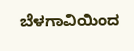ಬೆಳಗಾವಿಯಿಂದ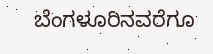ಬೆಂಗಳೂರಿನವರೆಗೂ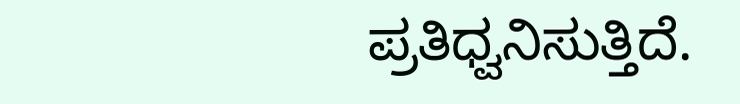ಪ್ರತಿಧ್ವನಿಸುತ್ತಿದೆ.